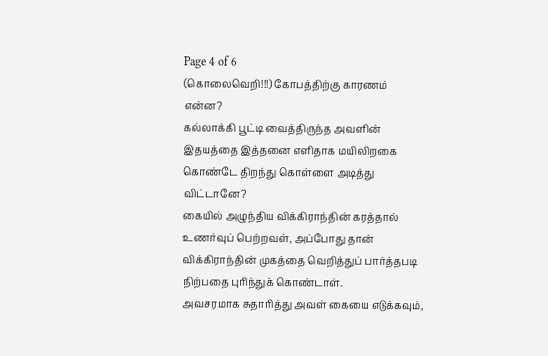Page 4 of 6
(கொலைவெறி!!!) கோபத்திற்கு காரணம் என்ன?
கல்லாக்கி பூட்டி வைத்திருந்த அவளின் இதயத்தை இத்தனை எளிதாக மயிலிறகை கொண்டே திறந்து கொள்ளை அடித்து விட்டானே?
கையில் அழுந்திய விக்கிராந்தின் கரத்தால் உணர்வுப் பெற்றவள், அப்போது தான் விக்கிராந்தின் முகத்தை வெறித்துப் பார்த்தபடி நிற்பதை புரிந்துக் கொண்டாள்.
அவசரமாக சுதாரித்து அவள் கையை எடுக்கவும்,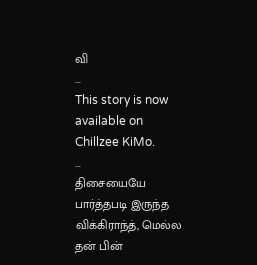வி
...
This story is now available on Chillzee KiMo.
...
திசையையே பார்த்தபடி இருந்த விக்கிராந்த், மெல்ல தன் பின்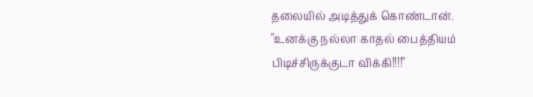தலையில் அடித்துக் கொண்டான்.
"உனக்கு நல்லா காதல் பைத்தியம் பிடிச்சிருக்குடா விக்கி!!!!"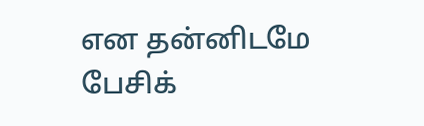என தன்னிடமே பேசிக்